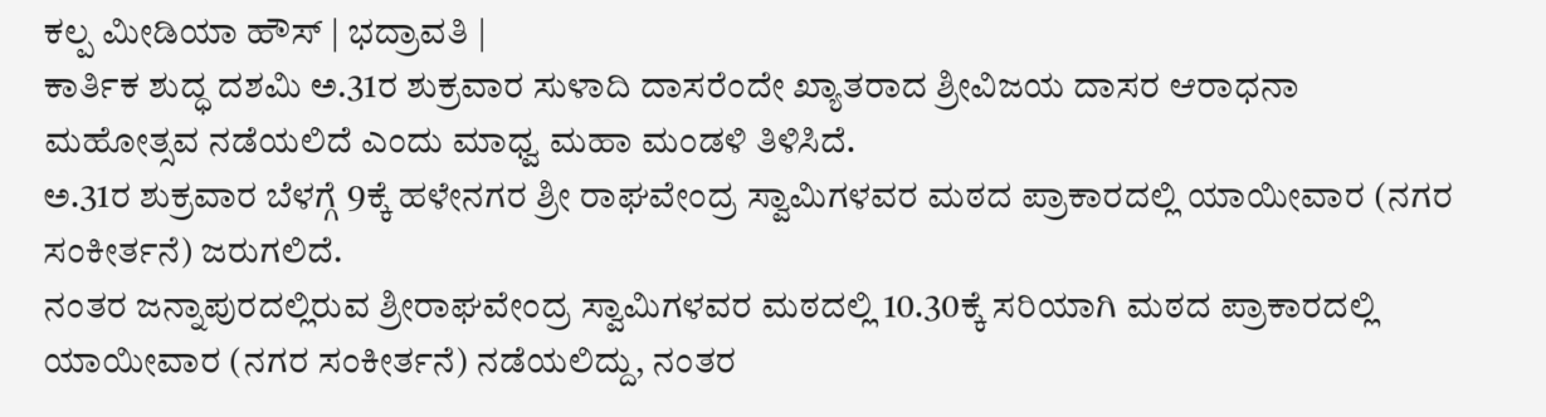ಕಲ್ಪ ಮೀಡಿಯಾ ಹೌಸ್ | ಭದ್ರಾವತಿ |
ಕಾರ್ತಿಕ ಶುದ್ಧ ದಶಮಿ ಅ.31ರ ಶುಕ್ರವಾರ ಸುಳಾದಿ ದಾಸರೆಂದೇ ಖ್ಯಾತರಾದ ಶ್ರೀವಿಜಯ ದಾಸರ ಆರಾಧನಾ ಮಹೋತ್ಸವ ನಡೆಯಲಿದೆ ಎಂದು ಮಾಧ್ವ ಮಹಾ ಮಂಡಳಿ ತಿಳಿಸಿದೆ.
ಅ.31ರ ಶುಕ್ರವಾರ ಬೆಳಗ್ಗೆ 9ಕ್ಕೆ ಹಳೇನಗರ ಶ್ರೀ ರಾಘವೇಂದ್ರ ಸ್ವಾಮಿಗಳವರ ಮಠದ ಪ್ರಾಕಾರದಲ್ಲಿ ಯಾಯೀವಾರ (ನಗರ ಸಂಕೀರ್ತನೆ) ಜರುಗಲಿದೆ.
ನಂತರ ಜನ್ನಾಪುರದಲ್ಲಿರುವ ಶ್ರೀರಾಘವೇಂದ್ರ ಸ್ವಾಮಿಗಳವರ ಮಠದಲ್ಲಿ 10.30ಕ್ಕೆ ಸರಿಯಾಗಿ ಮಠದ ಪ್ರಾಕಾರದಲ್ಲಿ ಯಾಯೀವಾರ (ನಗರ ಸಂಕೀರ್ತನೆ) ನಡೆಯಲಿದ್ದು, ನಂತರ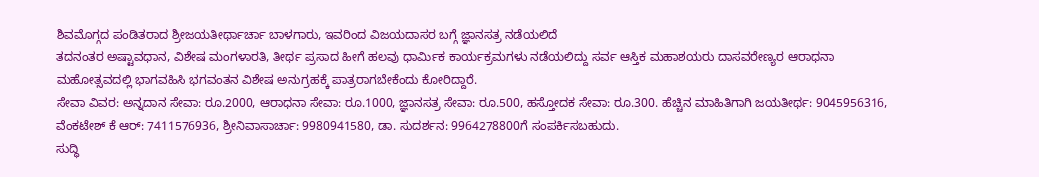ಶಿವಮೊಗ್ಗದ ಪಂಡಿತರಾದ ಶ್ರೀಜಯತೀರ್ಥಾರ್ಚಾ ಬಾಳಗಾರು, ಇವರಿಂದ ವಿಜಯದಾಸರ ಬಗ್ಗೆ ಜ್ಞಾನಸತ್ರ ನಡೆಯಲಿದೆ
ತದನಂತರ ಅಷ್ಟಾವಧಾನ, ವಿಶೇಷ ಮಂಗಳಾರತಿ, ತೀರ್ಥ ಪ್ರಸಾದ ಹೀಗೆ ಹಲವು ಧಾರ್ಮಿಕ ಕಾರ್ಯಕ್ರಮಗಳು ನಡೆಯಲಿದ್ದು ಸರ್ವ ಆಸ್ತಿಕ ಮಹಾಶಯರು ದಾಸವರೇಣ್ಯರ ಆರಾಧನಾ ಮಹೋತ್ಸವದಲ್ಲಿ ಭಾಗವಹಿಸಿ ಭಗವಂತನ ವಿಶೇಷ ಅನುಗ್ರಹಕ್ಕೆ ಪಾತ್ರರಾಗಬೇಕೆಂದು ಕೋರಿದ್ದಾರೆ.
ಸೇವಾ ವಿವರ: ಅನ್ನದಾನ ಸೇವಾ: ರೂ.2000, ಆರಾಧನಾ ಸೇವಾ: ರೂ.1000, ಜ್ಞಾನಸತ್ರ ಸೇವಾ: ರೂ.500, ಹಸ್ತೋದಕ ಸೇವಾ: ರೂ.300. ಹೆಚ್ಚಿನ ಮಾಹಿತಿಗಾಗಿ ಜಯತೀರ್ಥ: 9045956316, ವೆಂಕಟೇಶ್ ಕೆ ಆರ್: 7411576936, ಶ್ರೀನಿವಾಸಾರ್ಚಾ: 9980941580, ಡಾ. ಸುದರ್ಶನ: 9964278800ಗೆ ಸಂಪರ್ಕಿಸಬಹುದು.
ಸುದ್ಧಿ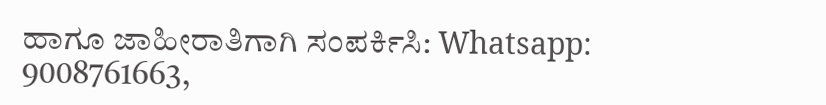ಹಾಗೂ ಜಾಹೀರಾತಿಗಾಗಿ ಸಂಪರ್ಕಿಸಿ: Whatsapp: 9008761663,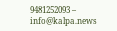9481252093 – info@kalpa.news